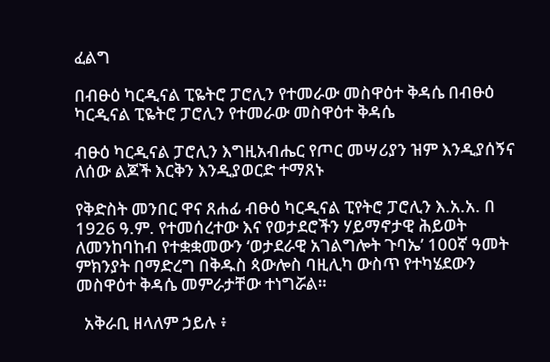ፈልግ

በብፁዕ ካርዲናል ፒዬትሮ ፓሮሊን የተመራው መስዋዕተ ቅዳሴ በብፁዕ ካርዲናል ፒዬትሮ ፓሮሊን የተመራው መስዋዕተ ቅዳሴ

ብፁዕ ካርዲናል ፓሮሊን እግዚአብሔር የጦር መሣሪያን ዝም እንዲያሰኝና ለሰው ልጆች እርቅን እንዲያወርድ ተማጸኑ

የቅድስት መንበር ዋና ጸሐፊ ብፁዕ ካርዲናል ፒየትሮ ፓሮሊን እ.አ.አ. በ 1926 ዓ.ም. የተመሰረተው እና የወታደሮችን ሃይማኖታዊ ሕይወት ለመንከባከብ የተቋቋመውን ‘ወታደራዊ አገልግሎት ጉባኤ’ 100ኛ ዓመት ምክንያት በማድረግ በቅዱስ ጳውሎስ ባዚሊካ ውስጥ የተካሄደውን መስዋዕተ ቅዳሴ መምራታቸው ተነግሯል።

  አቅራቢ ዘላለም ኃይሉ ፥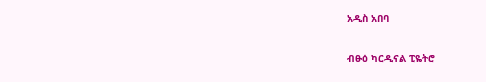አዲስ አበባ

ብፁዕ ካርዲናል ፒዬትሮ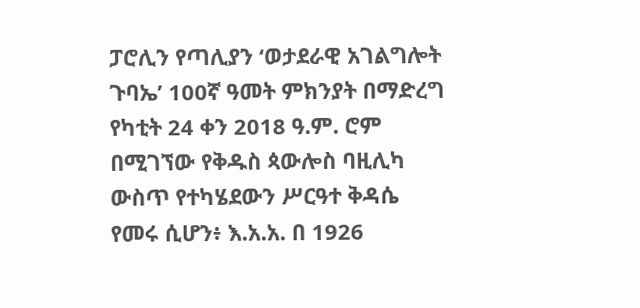ፓሮሊን የጣሊያን ‘ወታደራዊ አገልግሎት ጉባኤ’ 100ኛ ዓመት ምክንያት በማድረግ የካቲት 24 ቀን 2018 ዓ.ም. ሮም በሚገኘው የቅዱስ ጳውሎስ ባዚሊካ ውስጥ የተካሄደውን ሥርዓተ ቅዳሴ የመሩ ሲሆን፥ እ.አ.አ. በ 1926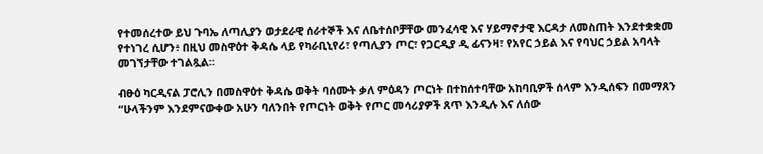የተመሰረተው ይህ ጉባኤ ለጣሊያን ወታደራዊ ሰራተኞች እና ለቤተሰቦቻቸው መንፈሳዊ እና ሃይማኖታዊ እርዳታ ለመስጠት እንደተቋቋመ የተነገረ ሲሆን፥ በዚህ መስዋዕተ ቅዳሴ ላይ የካራቢኒየሪ፣ የጣሊያን ጦር፣ የጋርዲያ ዲ ፊናንዛ፣ የአየር ኃይል እና የባህር ኃይል አባላት መገኘታቸው ተገልጿል።

ብፁዕ ካርዲናል ፓሮሊን በመስዋዕተ ቅዳሴ ወቅት ባሰሙት ቃለ ምዕዳን ጦርነት በተከሰተባቸው አከባቢዎች ሰላም እንዲሰፍን በመማጸን “ሁላችንም እንደምናውቀው አሁን ባለንበት የጦርነት ወቅት የጦር መሳሪያዎች ጸጥ እንዲሉ እና ለሰው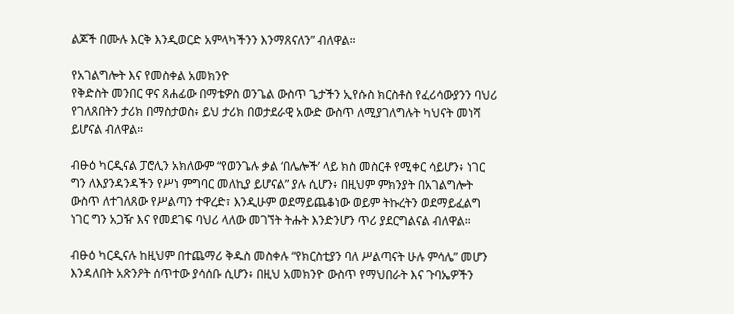ልጆች በሙሉ እርቅ እንዲወርድ አምላካችንን እንማጸናለን” ብለዋል።

የአገልግሎት እና የመስቀል አመክንዮ
የቅድስት መንበር ዋና ጸሐፊው በማቴዎስ ወንጌል ውስጥ ጌታችን ኢየሱስ ክርስቶስ የፈሪሳውያንን ባህሪ የገለጸበትን ታሪክ በማስታወስ፥ ይህ ታሪክ በወታደራዊ አውድ ውስጥ ለሚያገለግሉት ካህናት መነሻ ይሆናል ብለዋል።

ብፁዕ ካርዲናል ፓሮሊን አክለውም “የወንጌሉ ቃል ‘በሌሎች’ ላይ ክስ መስርቶ የሚቀር ሳይሆን፥ ነገር ግን ለእያንዳንዳችን የሥነ ምግባር መለኪያ ይሆናል” ያሉ ሲሆን፥ በዚህም ምክንያት በአገልግሎት ውስጥ ለተገለጸው የሥልጣን ተዋረድ፣ እንዲሁም ወደማይጨቆነው ወይም ትኩረትን ወደማይፈልግ ነገር ግን አጋዥ እና የመደገፍ ባህሪ ላለው መገኘት ትሑት እንድንሆን ጥሪ ያደርግልናል ብለዋል።

ብፁዕ ካርዲናሉ ከዚህም በተጨማሪ ቅዱስ መስቀሉ “የክርስቲያን ባለ ሥልጣናት ሁሉ ምሳሌ” መሆን እንዳለበት አጽንዖት ሰጥተው ያሳሰቡ ሲሆን፥ በዚህ አመክንዮ ውስጥ የማህበራት እና ጉባኤዎችን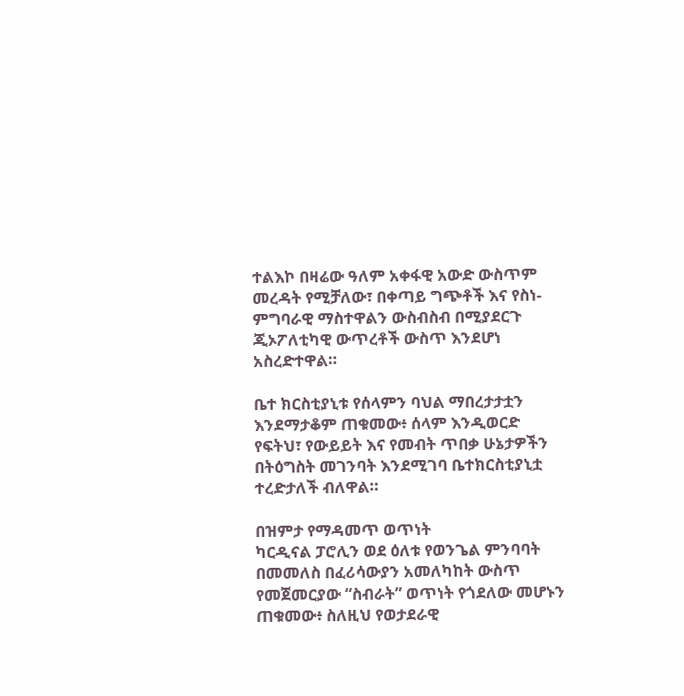ተልእኮ በዛሬው ዓለም አቀፋዊ አውድ ውስጥም መረዳት የሚቻለው፣ በቀጣይ ግጭቶች እና የስነ-ምግባራዊ ማስተዋልን ውስብስብ በሚያደርጉ ጂኦፖለቲካዊ ውጥረቶች ውስጥ እንደሆነ አስረድተዋል።

ቤተ ክርስቲያኒቱ የሰላምን ባህል ማበረታታቷን እንደማታቆም ጠቁመው፥ ሰላም እንዲወርድ የፍትህ፣ የውይይት እና የመብት ጥበቃ ሁኔታዎችን በትዕግስት መገንባት እንደሚገባ ቤተክርስቲያኒቷ ተረድታለች ብለዋል።

በዝምታ የማዳመጥ ወጥነት
ካርዲናል ፓሮሊን ወደ ዕለቱ የወንጌል ምንባባት በመመለስ በፈሪሳውያን አመለካከት ውስጥ የመጀመርያው “ስብራት” ወጥነት የጎደለው መሆኑን ጠቁመው፥ ስለዚህ የወታደራዊ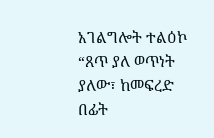አገልግሎት ተልዕኮ “ጸጥ ያለ ወጥነት ያለው፣ ከመፍረድ በፊት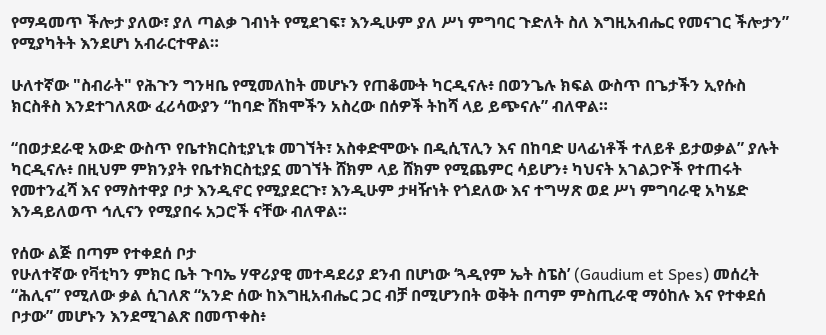የማዳመጥ ችሎታ ያለው፣ ያለ ጣልቃ ገብነት የሚደገፍ፣ እንዲሁም ያለ ሥነ ምግባር ጉድለት ስለ እግዚአብሔር የመናገር ችሎታን” የሚያካትት እንደሆነ አብራርተዋል።

ሁለተኛው "ስብራት" የሕጉን ግንዛቤ የሚመለከት መሆኑን የጠቆሙት ካርዲናሉ፥ በወንጌሉ ክፍል ውስጥ በጌታችን ኢየሱስ ክርስቶስ እንደተገለጸው ፈሪሳውያን “ከባድ ሸክሞችን አስረው በሰዎች ትከሻ ላይ ይጭናሉ” ብለዋል።

“በወታደራዊ አውድ ውስጥ የቤተክርስቲያኒቱ መገኘት፣ አስቀድሞውኑ በዲሲፕሊን እና በከባድ ሀላፊነቶች ተለይቶ ይታወቃል” ያሉት ካርዲናሉ፥ በዚህም ምክንያት የቤተክርስቲያኗ መገኘት ሸክም ላይ ሸክም የሚጨምር ሳይሆን፥ ካህናት አገልጋዮች የተጠሩት የመተንፈሻ እና የማስተዋያ ቦታ እንዲኖር የሚያደርጉ፣ እንዲሁም ታዛዥነት የጎደለው እና ተግሣጽ ወደ ሥነ ምግባራዊ አካሄድ እንዳይለወጥ ኅሊናን የሚያበሩ አጋሮች ናቸው ብለዋል።

የሰው ልጅ በጣም የተቀደሰ ቦታ
የሁለተኛው የቫቲካን ምክር ቤት ጉባኤ ሃዋሪያዊ መተዳደሪያ ደንብ በሆነው ‘ጓዲየም ኤት ስፔስ’ (Gaudium et Spes) መሰረት “ሕሊና” የሚለው ቃል ሲገለጽ “አንድ ሰው ከእግዚአብሔር ጋር ብቻ በሚሆንበት ወቅት በጣም ምስጢራዊ ማዕከሉ እና የተቀደሰ ቦታው” መሆኑን እንደሚገልጽ በመጥቀስ፥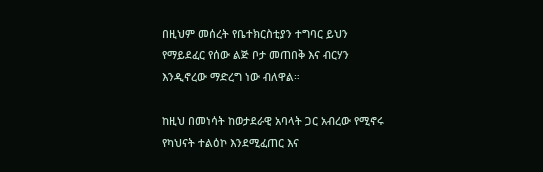በዚህም መሰረት የቤተክርስቲያን ተግባር ይህን የማይደፈር የሰው ልጅ ቦታ መጠበቅ እና ብርሃን እንዲኖረው ማድረግ ነው ብለዋል።

ከዚህ በመነሳት ከወታደራዊ አባላት ጋር አብረው የሚኖሩ የካህናት ተልዕኮ እንደሚፈጠር እና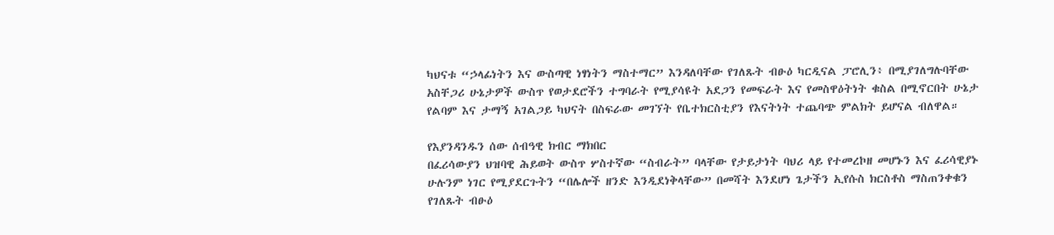ካህናቱ “ኃላፊነትን እና ውስጣዊ ነፃነትን ማስተማር” እንዳለባቸው የገለጹት ብፁዕ ካርዲናል ፓሮሊን፥ በሚያገለግሉባቸው አስቸጋሪ ሁኔታዎች ውስጥ የወታደሮችን ተግባራት የሚያሳዩት አደጋን የመፍራት እና የመስዋዕትነት ቁስል በሚኖርበት ሁኔታ የልባም እና ታማኝ አገልጋይ ካህናት በስፍራው መገኘት የቤተክርስቲያን የእናትነት ተጨባጭ ምልክት ይሆናል ብለዋል።

የእያንዳንዱን ሰው ሰብዓዊ ክብር ማክበር
በፈሪሳውያን ህዝባዊ ሕይወት ውስጥ ሦስተኛው “ስብራት” ባላቸው የታይታነት ባህሪ ላይ የተመረኮዘ መሆኑን እና ፈሪሳዊያኑ ሁሉንም ነገር የሚያደርጉትን “በሌሎች ዘንድ እንዲደነቅላቸው” በመሻት እንደሆነ ጌታችን ኢየሱስ ክርስቶስ ማስጠንቀቁን የገለጹት ብፁዕ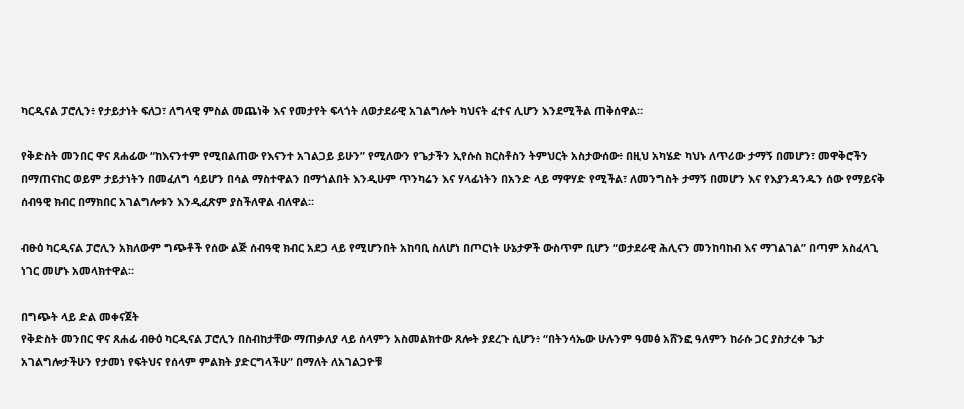ካርዲናል ፓሮሊን፥ የታይታነት ፍለጋ፣ ለግላዊ ምስል መጨነቅ እና የመታየት ፍላጎት ለወታደራዊ አገልግሎት ካህናት ፈተና ሊሆን እንደሚችል ጠቅሰዋል።

የቅድስት መንበር ዋና ጸሐፊው “ከእናንተም የሚበልጠው የእናንተ አገልጋይ ይሁን” የሚለውን የጌታችን ኢየሱስ ክርስቶስን ትምህርት አስታውሰው፥ በዚህ አካሄድ ካህኑ ለጥሪው ታማኝ በመሆን፣ መዋቅሮችን በማጠናከር ወይም ታይታነትን በመፈለግ ሳይሆን በሳል ማስተዋልን በማጎልበት እንዲሁም ጥንካሬን እና ሃላፊነትን በአንድ ላይ ማዋሃድ የሚችል፣ ለመንግስት ታማኝ በመሆን እና የእያንዳንዱን ሰው የማይናቅ ሰብዓዊ ክብር በማክበር አገልግሎቱን እንዲፈጽም ያስችለዋል ብለዋል።

ብፁዕ ካርዲናል ፓሮሊን አክለውም ግጭቶች የሰው ልጅ ሰብዓዊ ክብር አደጋ ላይ የሚሆንበት አከባቢ ስለሆነ በጦርነት ሁኔታዎች ውስጥም ቢሆን “ወታደራዊ ሕሊናን መንከባከብ እና ማገልገል” በጣም አስፈላጊ ነገር መሆኑ አመላክተዋል።

በግጭት ላይ ድል መቀናጀት
የቅድስት መንበር ዋና ጸሐፊ ብፁዕ ካርዲናል ፓሮሊን በስብከታቸው ማጠቃለያ ላይ ሰላምን አስመልክተው ጸሎት ያደረጉ ሲሆን፥ “በትንሳኤው ሁሉንም ዓመፅ አሸንፎ ዓለምን ከራሱ ጋር ያስታረቀ ጌታ አገልግሎታችሁን የታመነ የፍትህና የሰላም ምልክት ያድርግላችሁ” በማለት ለአገልጋዮቹ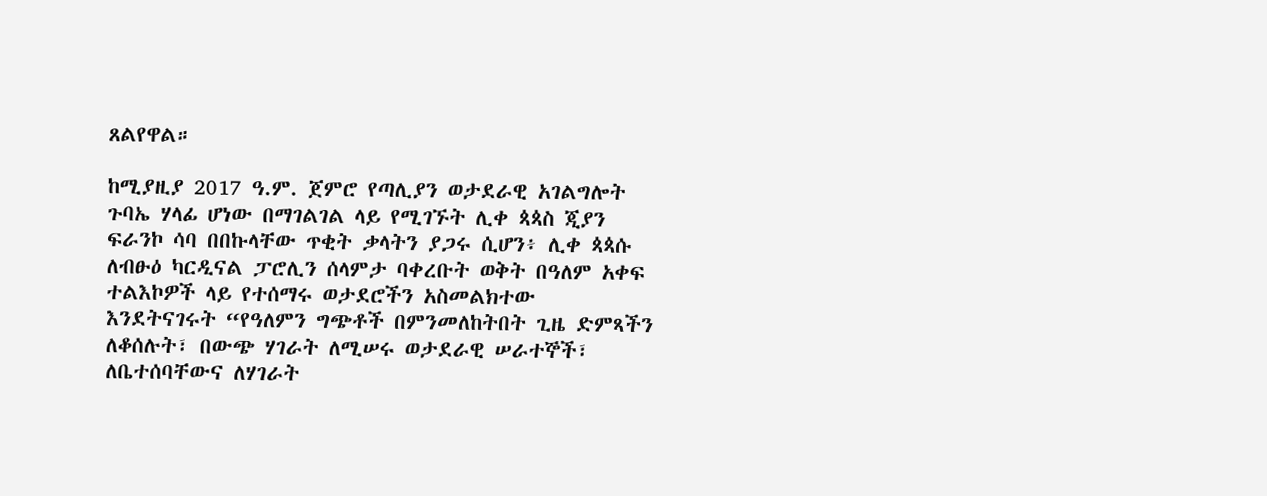ጸልየዋል።

ከሚያዚያ 2017 ዓ.ም. ጀምሮ የጣሊያን ወታደራዊ አገልግሎት ጉባኤ ሃላፊ ሆነው በማገልገል ላይ የሚገኙት ሊቀ ጳጳስ ጂያን ፍራንኮ ሳባ በበኩላቸው ጥቂት ቃላትን ያጋሩ ሲሆን፥ ሊቀ ጳጳሱ ለብፁዕ ካርዲናል ፓሮሊን ሰላምታ ባቀረቡት ወቅት በዓለም አቀፍ ተልእኮዎች ላይ የተሰማሩ ወታደሮችን አስመልክተው እንደትናገሩት “የዓለምን ግጭቶች በምንመለከትበት ጊዜ ድምጻችን ለቆሰሉት፣ በውጭ ሃገራት ለሚሠሩ ወታደራዊ ሠራተኞች፣ ለቤተሰባቸውና ለሃገራት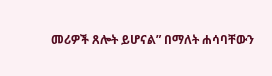መሪዎች ጸሎት ይሆናል” በማለት ሐሳባቸውን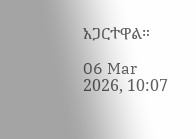አጋርተዋል።

06 Mar 2026, 10:07